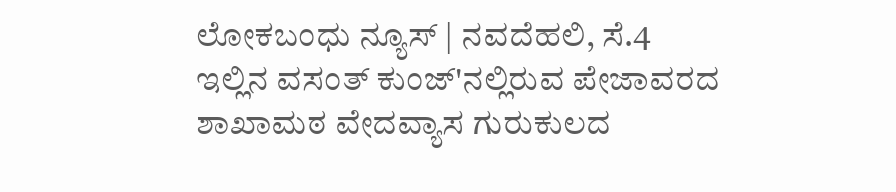ಲೋಕಬಂಧು ನ್ಯೂಸ್ | ನವದೆಹಲಿ, ಸೆ.4
ಇಲ್ಲಿನ ವಸಂತ್ ಕುಂಜ್'ನಲ್ಲಿರುವ ಪೇಜಾವರದ ಶಾಖಾಮಠ ವೇದವ್ಯಾಸ ಗುರುಕುಲದ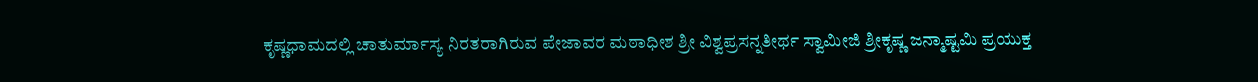ಕೃಷ್ಣಧಾಮದಲ್ಲಿ ಚಾತುರ್ಮಾಸ್ಯ ನಿರತರಾಗಿರುವ ಪೇಜಾವರ ಮಠಾಧೀಶ ಶ್ರೀ ವಿಶ್ವಪ್ರಸನ್ನತೀರ್ಥ ಸ್ವಾಮೀಜಿ ಶ್ರೀಕೃಷ್ಣ ಜನ್ಮಾಷ್ಟಮಿ ಪ್ರಯುಕ್ತ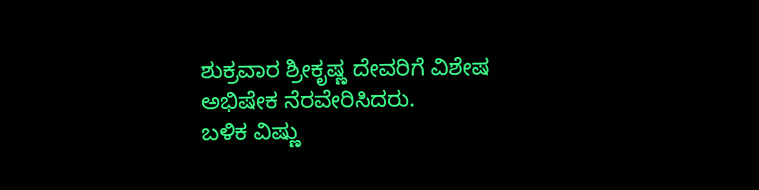ಶುಕ್ರವಾರ ಶ್ರೀಕೃಷ್ಣ ದೇವರಿಗೆ ವಿಶೇಷ ಅಭಿಷೇಕ ನೆರವೇರಿಸಿದರು.
ಬಳಿಕ ವಿಷ್ಣು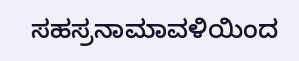ಸಹಸ್ರನಾಮಾವಳಿಯಿಂದ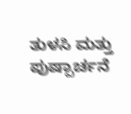ತುಳಸಿ ಮತ್ತು ಪುಷ್ಪಾರ್ಚನೆ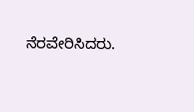ನೆರವೇರಿಸಿದರು.